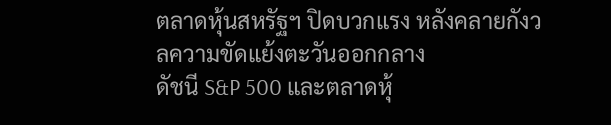ตลาดหุ้นสหรัฐฯ ปิดบวกแรง หลังคลายกังวลความขัดแย้งตะวันออกกลาง
ดัชนี S&P 500 และตลาดหุ้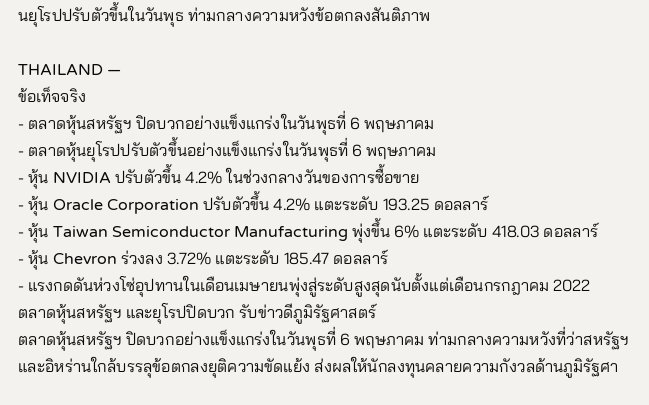นยุโรปปรับตัวขึ้นในวันพุธ ท่ามกลางความหวังข้อตกลงสันติภาพ

THAILAND —
ข้อเท็จจริง
- ตลาดหุ้นสหรัฐฯ ปิดบวกอย่างแข็งแกร่งในวันพุธที่ 6 พฤษภาคม
- ตลาดหุ้นยุโรปปรับตัวขึ้นอย่างแข็งแกร่งในวันพุธที่ 6 พฤษภาคม
- หุ้น NVIDIA ปรับตัวขึ้น 4.2% ในช่วงกลางวันของการซื้อขาย
- หุ้น Oracle Corporation ปรับตัวขึ้น 4.2% แตะระดับ 193.25 ดอลลาร์
- หุ้น Taiwan Semiconductor Manufacturing พุ่งขึ้น 6% แตะระดับ 418.03 ดอลลาร์
- หุ้น Chevron ร่วงลง 3.72% แตะระดับ 185.47 ดอลลาร์
- แรงกดดันห่วงโซ่อุปทานในเดือนเมษายนพุ่งสู่ระดับสูงสุดนับตั้งแต่เดือนกรกฎาคม 2022
ตลาดหุ้นสหรัฐฯ และยุโรปปิดบวก รับข่าวดีภูมิรัฐศาสตร์
ตลาดหุ้นสหรัฐฯ ปิดบวกอย่างแข็งแกร่งในวันพุธที่ 6 พฤษภาคม ท่ามกลางความหวังที่ว่าสหรัฐฯ และอิหร่านใกล้บรรลุข้อตกลงยุติความขัดแย้ง ส่งผลให้นักลงทุนคลายความกังวลด้านภูมิรัฐศา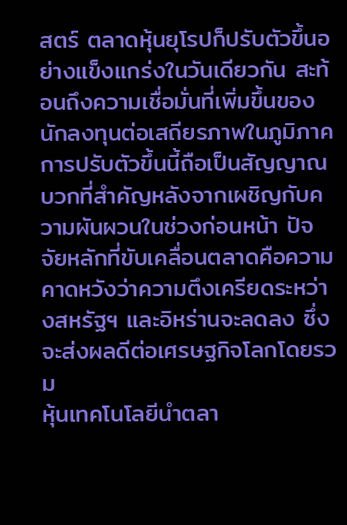สตร์ ตลาดหุ้นยุโรปก็ปรับตัวขึ้นอย่างแข็งแกร่งในวันเดียวกัน สะท้อนถึงความเชื่อมั่นที่เพิ่มขึ้นของนักลงทุนต่อเสถียรภาพในภูมิภาค การปรับตัวขึ้นนี้ถือเป็นสัญญาณบวกที่สำคัญหลังจากเผชิญกับความผันผวนในช่วงก่อนหน้า ปัจจัยหลักที่ขับเคลื่อนตลาดคือความคาดหวังว่าความตึงเครียดระหว่างสหรัฐฯ และอิหร่านจะลดลง ซึ่งจะส่งผลดีต่อเศรษฐกิจโลกโดยรวม
หุ้นเทคโนโลยีนำตลา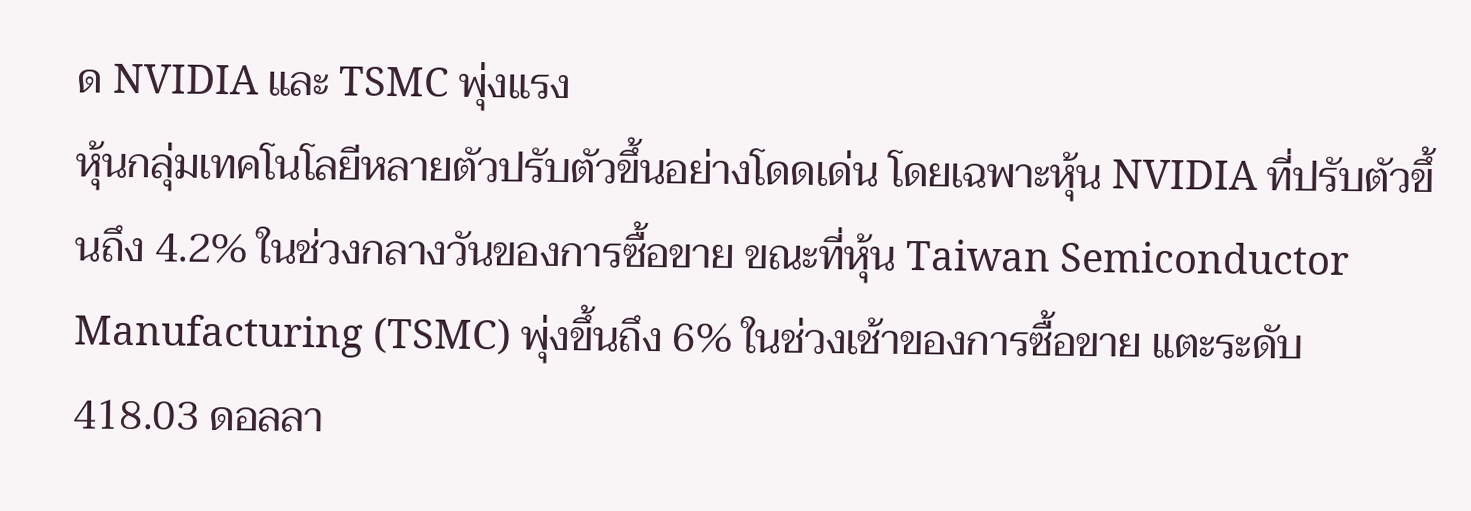ด NVIDIA และ TSMC พุ่งแรง
หุ้นกลุ่มเทคโนโลยีหลายตัวปรับตัวขึ้นอย่างโดดเด่น โดยเฉพาะหุ้น NVIDIA ที่ปรับตัวขึ้นถึง 4.2% ในช่วงกลางวันของการซื้อขาย ขณะที่หุ้น Taiwan Semiconductor Manufacturing (TSMC) พุ่งขึ้นถึง 6% ในช่วงเช้าของการซื้อขาย แตะระดับ 418.03 ดอลลา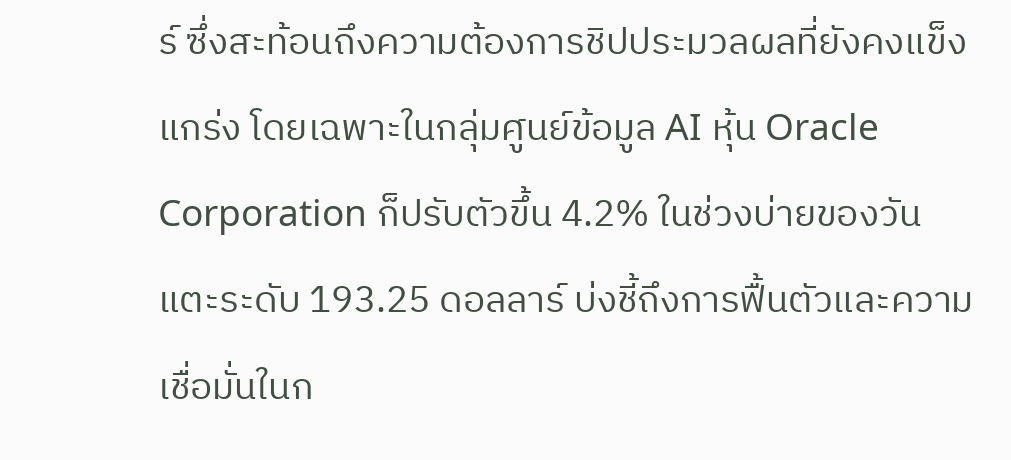ร์ ซึ่งสะท้อนถึงความต้องการชิปประมวลผลที่ยังคงแข็งแกร่ง โดยเฉพาะในกลุ่มศูนย์ข้อมูล AI หุ้น Oracle Corporation ก็ปรับตัวขึ้น 4.2% ในช่วงบ่ายของวัน แตะระดับ 193.25 ดอลลาร์ บ่งชี้ถึงการฟื้นตัวและความเชื่อมั่นในก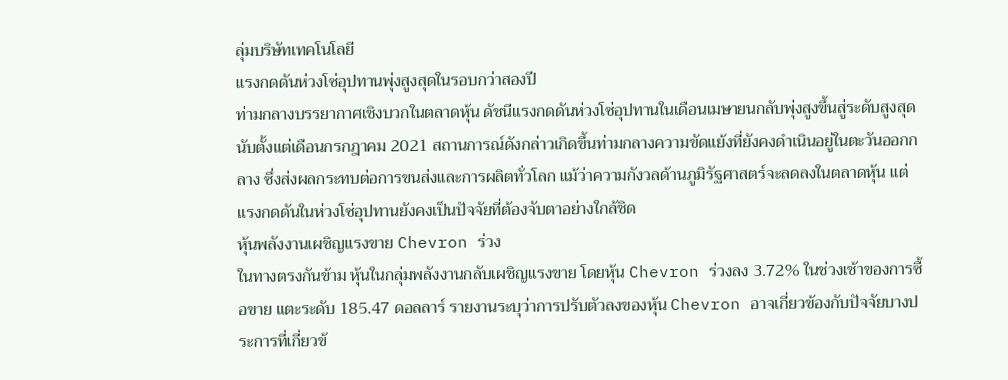ลุ่มบริษัทเทคโนโลยี
แรงกดดันห่วงโซ่อุปทานพุ่งสูงสุดในรอบกว่าสองปี
ท่ามกลางบรรยากาศเชิงบวกในตลาดหุ้น ดัชนีแรงกดดันห่วงโซ่อุปทานในเดือนเมษายนกลับพุ่งสูงขึ้นสู่ระดับสูงสุดนับตั้งแต่เดือนกรกฎาคม 2021 สถานการณ์ดังกล่าวเกิดขึ้นท่ามกลางความขัดแย้งที่ยังคงดำเนินอยู่ในตะวันออกกลาง ซึ่งส่งผลกระทบต่อการขนส่งและการผลิตทั่วโลก แม้ว่าความกังวลด้านภูมิรัฐศาสตร์จะลดลงในตลาดหุ้น แต่แรงกดดันในห่วงโซ่อุปทานยังคงเป็นปัจจัยที่ต้องจับตาอย่างใกล้ชิด
หุ้นพลังงานเผชิญแรงขาย Chevron ร่วง
ในทางตรงกันข้าม หุ้นในกลุ่มพลังงานกลับเผชิญแรงขาย โดยหุ้น Chevron ร่วงลง 3.72% ในช่วงเช้าของการซื้อขาย แตะระดับ 185.47 ดอลลาร์ รายงานระบุว่าการปรับตัวลงของหุ้น Chevron อาจเกี่ยวข้องกับปัจจัยบางประการที่เกี่ยวข้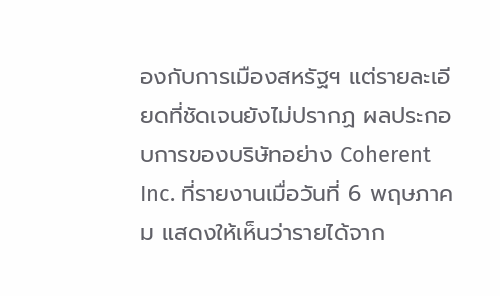องกับการเมืองสหรัฐฯ แต่รายละเอียดที่ชัดเจนยังไม่ปรากฏ ผลประกอบการของบริษัทอย่าง Coherent Inc. ที่รายงานเมื่อวันที่ 6 พฤษภาคม แสดงให้เห็นว่ารายได้จาก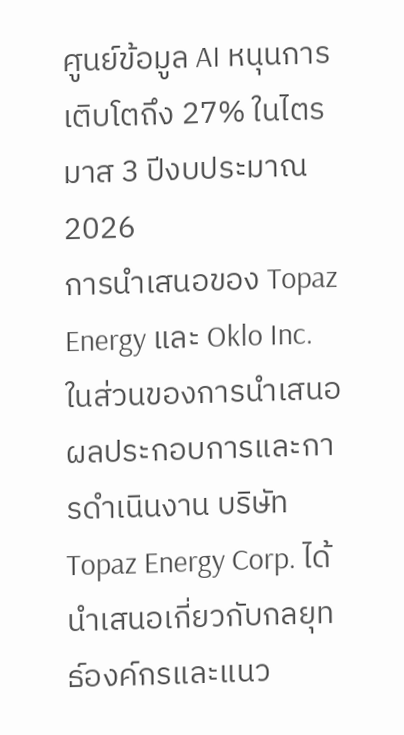ศูนย์ข้อมูล AI หนุนการเติบโตถึง 27% ในไตรมาส 3 ปีงบประมาณ 2026
การนำเสนอของ Topaz Energy และ Oklo Inc.
ในส่วนของการนำเสนอผลประกอบการและการดำเนินงาน บริษัท Topaz Energy Corp. ได้นำเสนอเกี่ยวกับกลยุทธ์องค์กรและแนว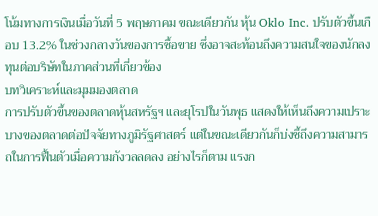โน้มทางการเงินเมื่อวันที่ 5 พฤษภาคม ขณะเดียวกัน หุ้น Oklo Inc. ปรับตัวขึ้นเกือบ 13.2% ในช่วงกลางวันของการซื้อขาย ซึ่งอาจสะท้อนถึงความสนใจของนักลงทุนต่อบริษัทในภาคส่วนที่เกี่ยวข้อง
บทวิเคราะห์และมุมมองตลาด
การปรับตัวขึ้นของตลาดหุ้นสหรัฐฯ และยุโรปในวันพุธ แสดงให้เห็นถึงความเปราะบางของตลาดต่อปัจจัยทางภูมิรัฐศาสตร์ แต่ในขณะเดียวกันก็บ่งชี้ถึงความสามารถในการฟื้นตัวเมื่อความกังวลลดลง อย่างไรก็ตาม แรงก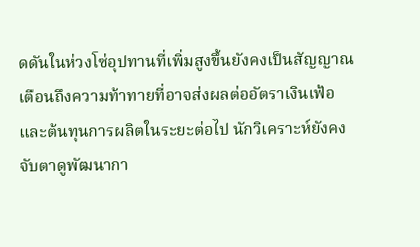ดดันในห่วงโซ่อุปทานที่เพิ่มสูงขึ้นยังคงเป็นสัญญาณเตือนถึงความท้าทายที่อาจส่งผลต่ออัตราเงินเฟ้อและต้นทุนการผลิตในระยะต่อไป นักวิเคราะห์ยังคงจับตาดูพัฒนากา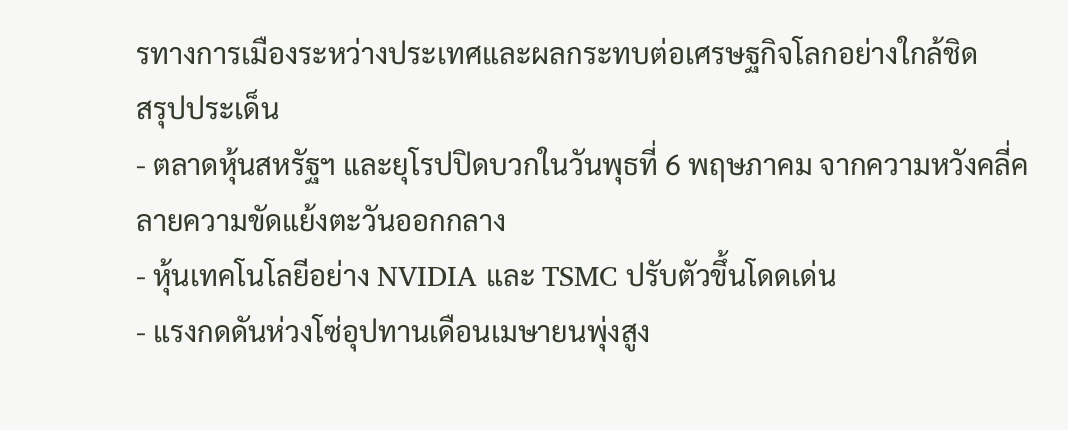รทางการเมืองระหว่างประเทศและผลกระทบต่อเศรษฐกิจโลกอย่างใกล้ชิด
สรุปประเด็น
- ตลาดหุ้นสหรัฐฯ และยุโรปปิดบวกในวันพุธที่ 6 พฤษภาคม จากความหวังคลี่คลายความขัดแย้งตะวันออกกลาง
- หุ้นเทคโนโลยีอย่าง NVIDIA และ TSMC ปรับตัวขึ้นโดดเด่น
- แรงกดดันห่วงโซ่อุปทานเดือนเมษายนพุ่งสูง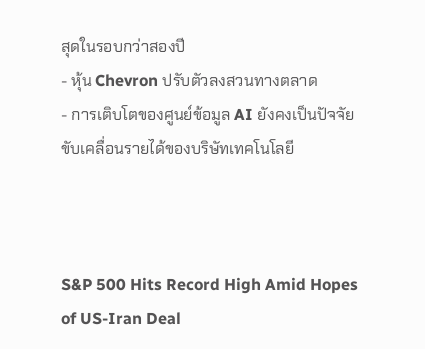สุดในรอบกว่าสองปี
- หุ้น Chevron ปรับตัวลงสวนทางตลาด
- การเติบโตของศูนย์ข้อมูล AI ยังคงเป็นปัจจัยขับเคลื่อนรายได้ของบริษัทเทคโนโลยี



S&P 500 Hits Record High Amid Hopes of US-Iran Deal